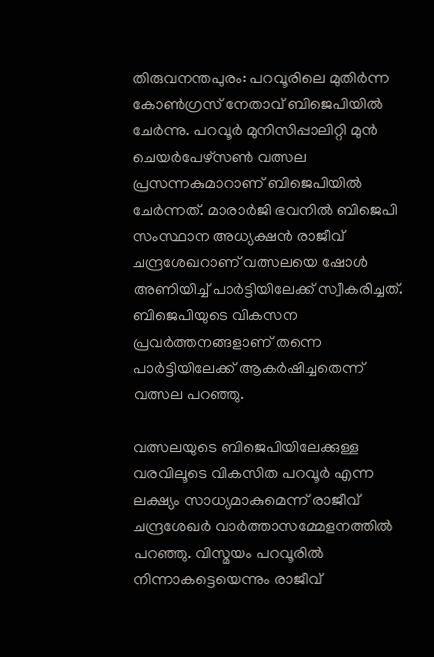തിരുവനന്തപുരം: പറവൂരിലെ മുതിര്‍ന്ന കോണ്‍ഗ്രസ് നേതാവ് ബിജെപിയില്‍ ചേര്‍ന്നു. പറവൂര്‍ മുനിസിപ്പാലിറ്റി മുന്‍ ചെയര്‍പേഴ്സണ്‍ വത്സല പ്രസന്നകുമാറാണ് ബിജെപിയില്‍ ചേര്‍ന്നത്. മാരാര്‍ജി ഭവനില്‍ ബിജെപി സംസ്ഥാന അധ്യക്ഷന്‍ രാജീവ് ചന്ദ്രശേഖറാണ് വത്സലയെ ഷോള്‍ അണിയിച്ച് പാര്‍ട്ടിയിലേക്ക് സ്വീകരിച്ചത്. ബിജെപിയുടെ വികസന പ്രവര്‍ത്തനങ്ങളാണ് തന്നെ പാര്‍ട്ടിയിലേക്ക് ആകര്‍ഷിച്ചതെന്ന് വത്സല പറഞ്ഞു.

വത്സലയുടെ ബിജെപിയിലേക്കുള്ള വരവിലൂടെ വികസിത പറവൂര്‍ എന്ന ലക്ഷ്യം സാധ്യമാകുമെന്ന് രാജീവ് ചന്ദ്രശേഖര്‍ വാര്‍ത്താസമ്മേളനത്തില്‍ പറഞ്ഞു. വിസ്മയം പറവൂരില്‍ നിന്നാകട്ടെയെന്നും രാജീവ്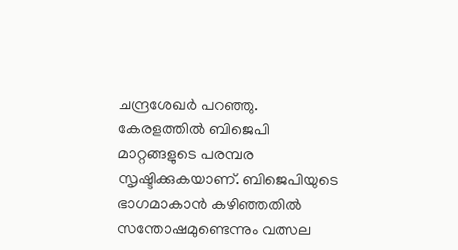ചന്ദ്രശേഖര്‍ പറഞ്ഞു. കേരളത്തില്‍ ബിജെപി മാറ്റങ്ങളുടെ പരമ്പര സൃഷ്ടിക്കുകയാണ്. ബിജെപിയുടെ ഭാഗമാകാന്‍ കഴിഞ്ഞതില്‍ സന്തോഷമുണ്ടെന്നും വത്സല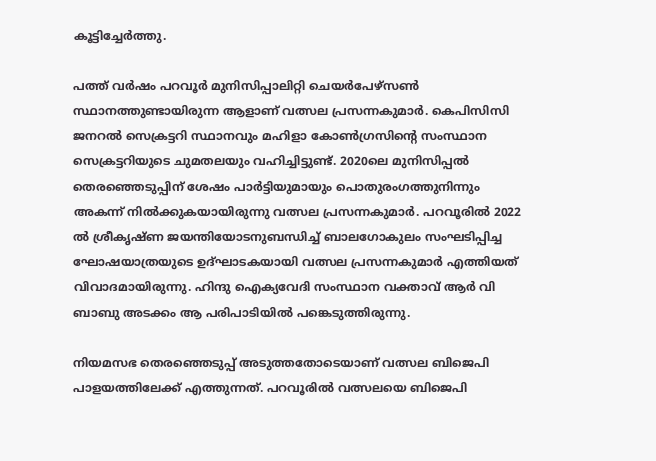കൂട്ടിച്ചേര്‍ത്തു.

പത്ത് വര്‍ഷം പറവൂര്‍ മുനിസിപ്പാലിറ്റി ചെയര്‍പേഴ്സണ്‍ സ്ഥാനത്തുണ്ടായിരുന്ന ആളാണ് വത്സല പ്രസന്നകുമാര്‍. കെപിസിസി ജനറല്‍ സെക്രട്ടറി സ്ഥാനവും മഹിളാ കോണ്‍ഗ്രസിന്റെ സംസ്ഥാന സെക്രട്ടറിയുടെ ചുമതലയും വഹിച്ചിട്ടുണ്ട്. 2020ലെ മുനിസിപ്പല്‍ തെരഞ്ഞെടുപ്പിന് ശേഷം പാര്‍ട്ടിയുമായും പൊതുരംഗത്തുനിന്നും അകന്ന് നില്‍ക്കുകയായിരുന്നു വത്സല പ്രസന്നകുമാര്‍. പറവൂരില്‍ 2022 ല്‍ ശ്രീകൃഷ്ണ ജയന്തിയോടനുബന്ധിച്ച് ബാലഗോകുലം സംഘടിപ്പിച്ച ഘോഷയാത്രയുടെ ഉദ്ഘാടകയായി വത്സല പ്രസന്നകുമാര്‍ എത്തിയത് വിവാദമായിരുന്നു. ഹിന്ദു ഐക്യവേദി സംസ്ഥാന വക്താവ് ആര്‍ വി ബാബു അടക്കം ആ പരിപാടിയില്‍ പങ്കെടുത്തിരുന്നു.

നിയമസഭ തെരഞ്ഞെടുപ്പ് അടുത്തതോടെയാണ് വത്സല ബിജെപി പാളയത്തിലേക്ക് എത്തുന്നത്. പറവൂരില്‍ വത്സലയെ ബിജെപി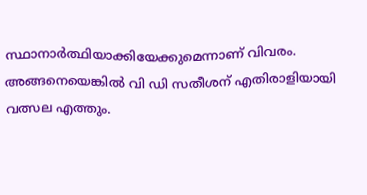സ്ഥാനാര്‍ത്ഥിയാക്കിയേക്കുമെന്നാണ് വിവരം. അങ്ങനെയെങ്കില്‍ വി ഡി സതീശന് എതിരാളിയായി വത്സല എത്തും.